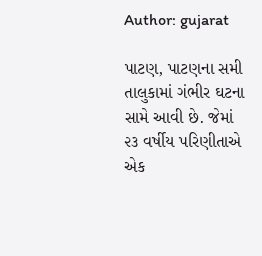Author: gujarat

પાટણ, પાટણના સમી તાલુકામાં ગંભીર ઘટના સામે આવી છે. જેમાં ૨૩ વર્ષીય પરિણીતાએ એક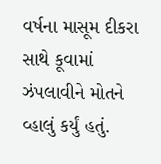વર્ષના માસૂમ દીકરા સાથે કૂવામાં ઝંપલાવીને મોતને વ્હાલું કર્યું હતું.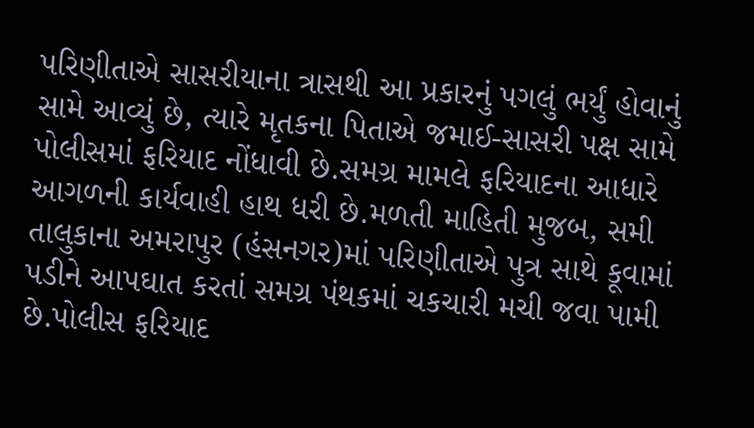પરિણીતાએ સાસરીયાના ત્રાસથી આ પ્રકારનું પગલું ભર્યું હોવાનું સામે આવ્યું છે, ત્યારે મૃતકના પિતાએ જમાઈ-સાસરી પક્ષ સામે પોલીસમાં ફરિયાદ નોંધાવી છે.સમગ્ર મામલે ફરિયાદના આધારે આગળની કાર્યવાહી હાથ ધરી છે.મળતી માહિતી મુજબ, સમી તાલુકાના અમરાપુર (હંસનગર)માં પરિણીતાએ પુત્ર સાથે કૂવામાં પડીને આપઘાત કરતાં સમગ્ર પંથકમાં ચકચારી મચી જવા પામી છે.પોલીસ ફરિયાદ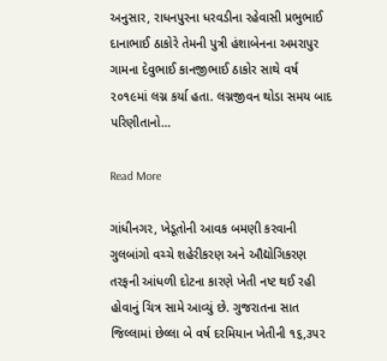અનુસાર, રાધનપુરના ધરવડીના રહેવાસી પ્રભુભાઈ દાનાભાઈ ઠાકોરે તેમની પુત્રી હંશાબેનના અમરાપુર ગામના દેવુભાઈ કાનજીભાઈ ઠાકોર સાથે વર્ષ ૨૦૧૯માં લગ્ન કર્યા હતા. લગ્નજીવન થોડા સમય બાદ પરિણીતાનો…

Read More

ગાંધીનગર, ખેડૂતોની આવક બમણી કરવાની ગુલબાંગો વચ્ચે શહેરીકરણ અને ઔદ્યોગિકરણ તરફની આંધળી દોટના કારણે ખેતી નષ્ટ થઈ રહી હોવાનું ચિત્ર સામે આવ્યું છે. ગુજરાતના સાત જિલ્લામાં છેલ્લા બે વર્ષ દરમિયાન ખેતીની ૧૬,૩૫૨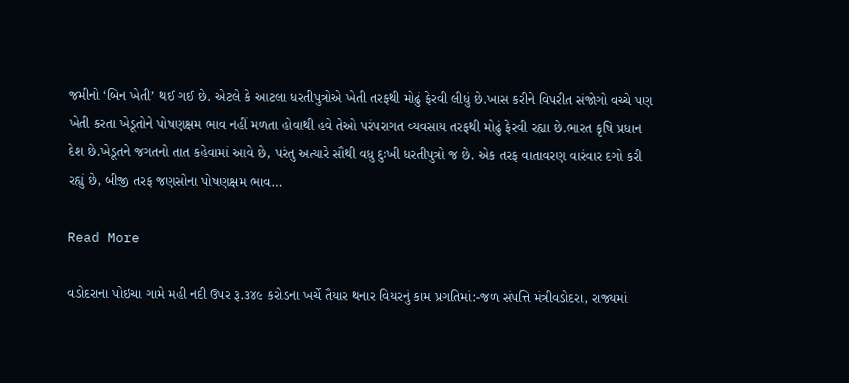જમીનો ‘બિન ખેતી’ થઈ ગઈ છે. એટલે કે આટલા ધરતીપુત્રોએ ખેતી તરફથી મોઢું ફેરવી લીધું છે.ખાસ કરીને વિપરીત સંજોગો વચ્ચે પણ ખેતી કરતા ખેડૂતોને પોષણક્ષમ ભાવ નહીં મળતા હોવાથી હવે તેઓ પરંપરાગત વ્યવસાય તરફથી મોઢું ફેરવી રહ્યા છે.ભારત કૃષિ પ્રધાન દેશ છે.ખેડૂતને જગતનો તાત કહેવામાં આવે છે, પરંતુ અત્યારે સૌથી વધુ દુઃખી ધરતીપુત્રો જ છે. એક તરફ વાતાવરણ વારંવાર દગો કરી રહ્યું છે, બીજી તરફ જણસોના પોષણક્ષમ ભાવ…

Read More

વડોદરાના પોઇચા ગામે મહી નદી ઉપર રૂ.૩૪૯ કરોડના ખર્ચે તૈયાર થનાર વિયરનું કામ પ્રગતિમાં:-જળ સંપત્તિ મંત્રીવડોદરા, રાજ્યમાં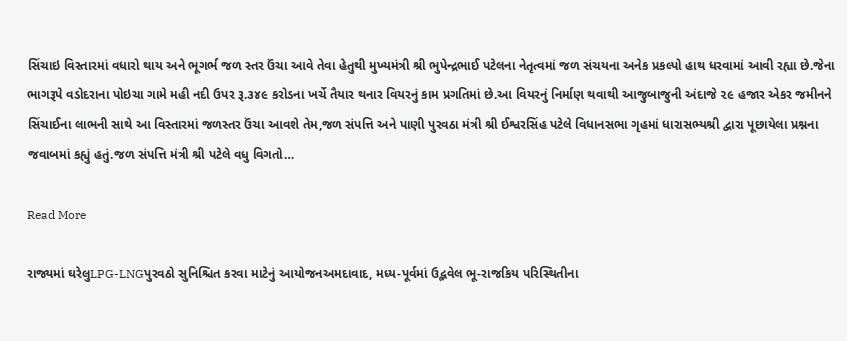સિંચાઇ વિસ્તારમાં વધારો થાય અને ભૂગર્ભ જળ સ્તર ઉંચા આવે તેવા હેતુથી મુખ્યમંત્રી શ્રી ભુપેન્દ્રભાઈ પટેલના નેતૃત્વમાં જળ સંચયના અનેક પ્રકલ્પો હાથ ધરવામાં આવી રહ્યા છે.જેના ભાગરૂપે વડોદરાના પોઇચા ગામે મહી નદી ઉપર રૂ.૩૪૯ કરોડના ખર્ચે તૈયાર થનાર વિયરનું કામ પ્રગતિમાં છે.આ વિયરનું નિર્માણ થવાથી આજુબાજુની અંદાજે ૨૯ હજાર એકર જમીનને સિંચાઈના લાભની સાથે આ વિસ્તારમાં જળસ્તર ઉંચા આવશે‌ તેમ,જળ સંપત્તિ અને પાણી પુરવઠા મંત્રી શ્રી ઈશ્વરસિંહ પટેલે વિધાનસભા ગૃહમાં ધારાસભ્યશ્રી દ્વારા પૂછાયેલા પ્રશ્નના જવાબમાં કહ્યું હતું.જળ સંપત્તિ મંત્રી શ્રી પટેલે વધુ વિગતો…

Read More

રાજ્યમાં ઘરેલુLPG-LNGપુરવઠો સુનિશ્ચિત કરવા માટેનું આયોજનઅમદાવાદ, મધ્ય-પૂર્વમાં ઉદ્ભવેલ ભૂ-રાજકિય પરિસ્થિતીના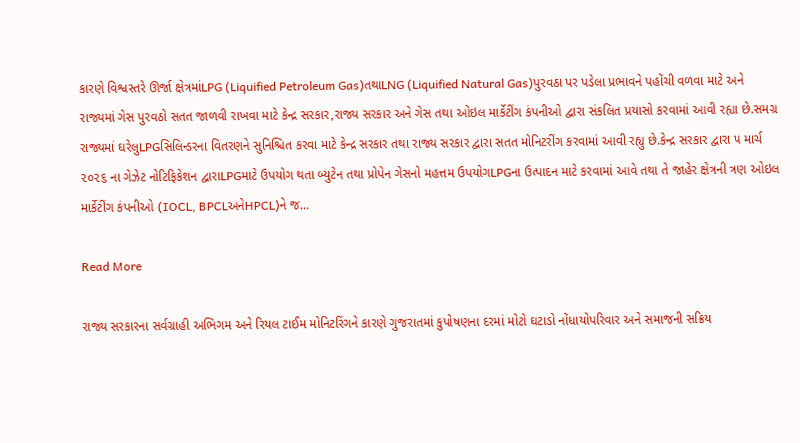કારણે વિશ્વસ્તરે ઊર્જા ક્ષેત્રમાંLPG (Liquified Petroleum Gas)તથાLNG (Liquified Natural Gas)પુરવઠા પર પડેલા પ્રભાવને પહોંચી વળવા માટે અને રાજ્યમાં ગેસ પુરવઠો સતત જાળવી રાખવા માટે કેન્દ્ર સરકાર,રાજ્ય સરકાર અને ગેસ તથા ઓઇલ માર્કેટીંગ કંપનીઓ દ્વારા સંકલિત પ્રયાસો કરવામાં આવી રહ્યા છે.સમગ્ર રાજ્યમાં ઘરેલુLPGસિલિન્ડરના વિતરણને સુનિશ્ચિત કરવા માટે કેન્‍દ્ર સરકાર તથા રાજ્ય સરકાર દ્વારા સતત મોનિટરીંગ કરવામાં આવી રહ્યુ છે.કેન્દ્ર સરકાર દ્વારા ૫ માર્ચ ૨૦૨૬ ના ગેઝેટ નોટિફિકેશન દ્વારાLPGમાટે ઉપયોગ થતા બ્યુટેન તથા પ્રોપેન ગેસનો મહત્તમ ઉપયોગLPGના ઉત્પાદન માટે કરવામાં આવે તથા તે જાહેર ક્ષેત્રની ત્રણ ઓઇલ માર્કેટીંગ કંપનીઓ (IOCL, BPCLઅનેHPCL)ને જ…

Read More

રાજ્ય સરકારના સર્વગ્રાહી અભિગમ અને રિયલ ટાઈમ મોનિટરિંગને કારણે ગુજરાતમાં કુપોષણના દરમાં મોટો ઘટાડો નોંધાયોપરિવાર અને સમાજની સક્રિય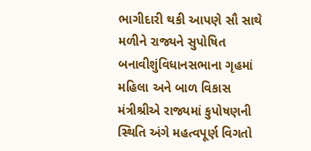ભાગીદારી થકી આપણે સૌ સાથે મળીને રાજ્યને સુપોષિત બનાવીશુંવિધાનસભાના ગૃહમાં મહિલા અને બાળ વિકાસ મંત્રીશ્રીએ રાજ્યમાં કુપોષણની સ્થિતિ અંગે મહત્વપૂર્ણ વિગતો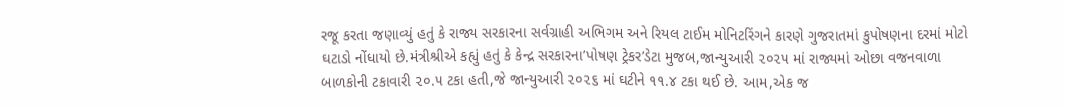રજૂ કરતા જણાવ્યું હતું કે રાજ્ય સરકારના સર્વગ્રાહી અભિગમ અને રિયલ ટાઈમ મોનિટરિંગને કારણે ગુજરાતમાં કુપોષણના દરમાં મોટો ઘટાડો નોંધાયો છે.મંત્રીશ્રીએ કહ્યું હતું કે કેન્દ્ર સરકારના’પોષણ ટ્રેકર’ડેટા મુજબ,જાન્યુઆરી ૨૦૨૫ માં રાજ્યમાં ઓછા વજનવાળા બાળકોની ટકાવારી ૨૦.૫ ટકા હતી,જે જાન્યુઆરી ૨૦૨૬ માં ઘટીને ૧૧.૪ ટકા થઈ છે. આમ,એક જ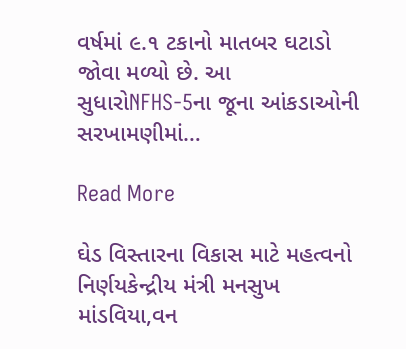વર્ષમાં ૯.૧ ટકાનો માતબર ઘટાડો જોવા મળ્યો છે. આ સુધારોNFHS-5ના જૂના આંકડાઓની સરખામણીમાં…

Read More

ઘેડ વિસ્તારના વિકાસ માટે મહત્વનો નિર્ણયકેન્દ્રીય મંત્રી મનસુખ માંડવિયા,વન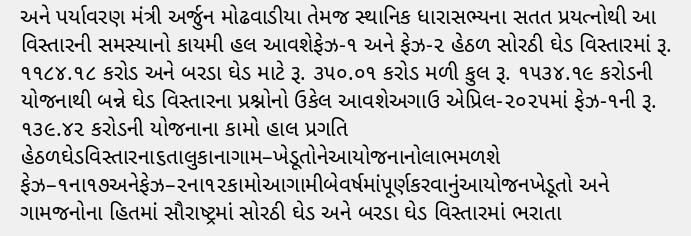અને પર્યાવરણ મંત્રી અર્જુન મોઢવાડીયા તેમજ સ્થાનિક ધારાસભ્યના સતત પ્રયત્નોથી આ વિસ્તારની સમસ્યાનો કાયમી હલ આવશેફેઝ-૧ અને ફેઝ-૨ હેઠળ સોરઠી ઘેડ વિસ્તારમાં રૂ. ૧૧૮૪.૧૮ કરોડ અને બરડા ઘેડ માટે રૂ. ૩૫૦.૦૧ કરોડ મળી કુલ રૂ. ૧૫૩૪.૧૯ કરોડની યોજનાથી બન્ને ઘેડ વિસ્તારના પ્રશ્નોનો ઉકેલ આવશેઅગાઉ એપ્રિલ-૨૦૨૫માં ફેઝ-૧ની રૂ. ૧૩૯.૪૨ કરોડની યોજનાના કામો હાલ પ્રગતિ હેઠળઘેડવિસ્તારના૬તાલુકાનાગામ–ખેડૂતોનેઆયોજનાનોલાભમળશે ફેઝ–૧ના૧૭અનેફેઝ–૨ના૧૨કામોઆગામીબેવર્ષમાંપૂર્ણકરવાનુંઆયોજનખેડૂતો અને ગામજનોના હિતમાં સૌરાષ્ટ્રમાં સોરઠી ઘેડ અને બરડા ઘેડ વિસ્તારમાં ભરાતા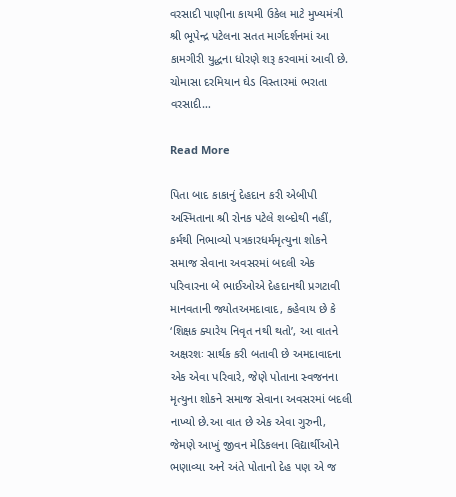વરસાદી પાણીના કાયમી ઉકેલ માટે મુખ્યમંત્રી શ્રી ભૂપેન્દ્ર પટેલના સતત માર્ગદર્શનમાં આ કામગીરી યુદ્ધના ધોરણે શરૂ કરવામાં આવી છે. ચોમાસા દરમિયાન ઘેડ વિસ્તારમાં ભરાતા વરસાદી…

Read More

પિતા બાદ કાકાનું દેહદાન કરી એબીપી અસ્મિતાના શ્રી રોનક પટેલે શબ્દોથી નહીં, કર્મથી નિભાવ્યો પત્રકારધર્મમૃત્યુના શોકને સમાજ સેવાના અવસરમાં બદલી એક પરિવારના બે ભાઈઓએ દેહદાનથી પ્રગટાવી માનવતાની જ્યોતઅમદાવાદ, કહેવાય છે કે ‘શિક્ષક ક્યારેય નિવૃત નથી થતો’, આ વાતને અક્ષરશઃ સાર્થક કરી બતાવી છે અમદાવાદના એક એવા પરિવારે, જેણે પોતાના સ્વજનના મૃત્યુના શોકને સમાજ સેવાના અવસરમાં બદલી નાખ્યો છે.આ વાત છે એક એવા ગુરુની, જેમણે આખું જીવન મેડિકલના વિદ્યાર્થીઓને ભણાવ્યા અને અંતે પોતાનો દેહ પણ એ જ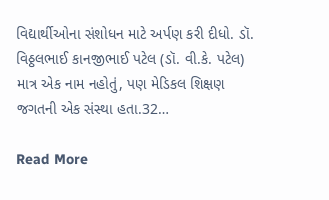વિદ્યાર્થીઓના સંશોધન માટે અર્પણ કરી દીધો. ડૉ. વિઠ્ઠલભાઈ કાનજીભાઈ પટેલ (ડૉ. વી.કે. પટેલ) માત્ર એક નામ નહોતું, પણ મેડિકલ શિક્ષણ જગતની એક સંસ્થા હતા.32…

Read More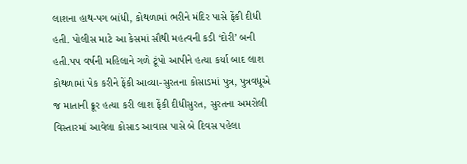લાશના હાથ-પગ બાંધી, કોથળામાં ભરીને મંદિર પાસે ફેંકી દીધી હતી. પોલીસ માટે આ કેસમાં સૌથી મહત્વની કડી ‘દોરી’ બની હતી.પપ વર્ષની મહિલાને ગળે ટૂંપો આપીને હત્યા કર્યા બાદ લાશ કોથળામાં પેક કરીને ફેંકી આવ્યા-સુરતના કોસાડમાં પુત્ર, પુત્રવધૂએ જ માતાની ક્રૂર હત્યા કરી લાશ ફેંકી દીધીસુરત, સુરતના અમરોલી વિસ્તારમાં આવેલા કોસાડ આવાસ પાસે બે દિવસ પહેલા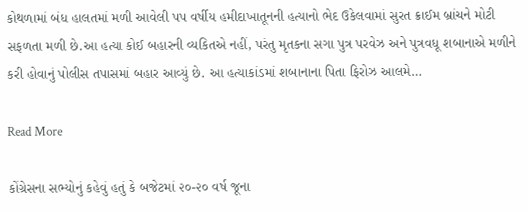કોથળામાં બંધ હાલતમાં મળી આવેલી પપ વર્ષીય હમીદાખાતૂનની હત્યાનો ભેદ ઉકેલવામાં સુરત ક્રાઈમ બ્રાંચને મોટી સફળતા મળી છે.આ હત્યા કોઈ બહારની વ્યકિતએ નહીં, પરંતુ મૃતકના સગા પુત્ર પરવેઝ અને પુત્રવધૂ શબાનાએ મળીને કરી હોવાનું પોલીસ તપાસમાં બહાર આવ્યું છે. આ હત્યાકાંડમાં શબાનાના પિતા ફિરોઝ આલમે…

Read More

કોંગ્રેસના સભ્યોનું કહેવું હતું કે બજેટમાં ૨૦-૨૦ વર્ષ જૂના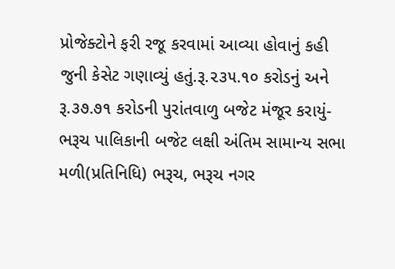પ્રોજેક્ટોને ફરી રજૂ કરવામાં આવ્યા હોવાનું કહી જુની કેસેટ ગણાવ્યું હતું.રૂ.૨૩૫.૧૦ કરોડનું અને રૂ.૩૭.૭૧ કરોડની પુરાંતવાળુ બજેટ મંજૂર કરાયું-ભરૂચ પાલિકાની બજેટ લક્ષી અંતિમ સામાન્ય સભા મળી(પ્રતિનિધિ) ભરૂચ, ભરૂચ નગર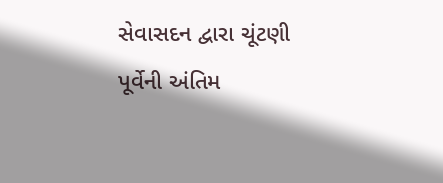સેવાસદન દ્વારા ચૂંટણી પૂર્વેની અંતિમ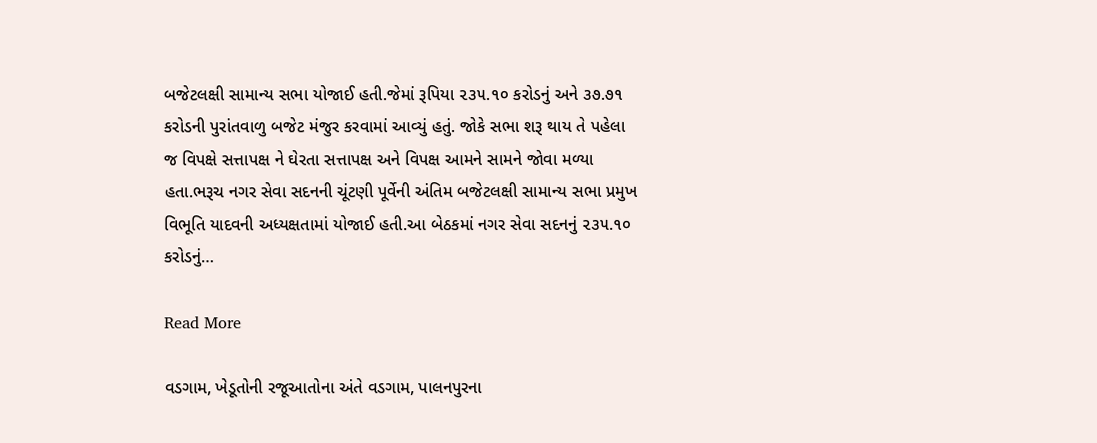બજેટલક્ષી સામાન્ય સભા યોજાઈ હતી.જેમાં રૂપિયા ૨૩૫.૧૦ કરોડનું અને ૩૭.૭૧ કરોડની પુરાંતવાળુ બજેટ મંજુર કરવામાં આવ્યું હતું. જોકે સભા શરૂ થાય તે પહેલા જ વિપક્ષે સત્તાપક્ષ ને ઘેરતા સત્તાપક્ષ અને વિપક્ષ આમને સામને જોવા મળ્યા હતા.ભરૂચ નગર સેવા સદનની ચૂંટણી પૂર્વેની અંતિમ બજેટલક્ષી સામાન્ય સભા પ્રમુખ વિભૂતિ યાદવની અધ્યક્ષતામાં યોજાઈ હતી.આ બેઠકમાં નગર સેવા સદનનું ૨૩૫.૧૦ કરોડનું…

Read More

વડગામ, ખેડૂતોની રજૂઆતોના અંતે વડગામ, પાલનપુરના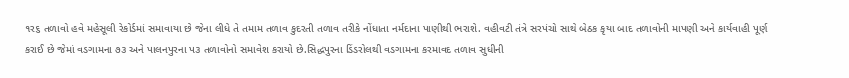૧ર૬ તળાવો હવે મહેસૂલી રેકોર્ડમાં સમાવાયા છે જેના લીધે તે તમામ તળાવ કુદરતી તળાવ તરીકે નોંધાતા નર્મદાના પાણીથી ભરાશે. વહીવટી તંત્રે સરપંચો સાથે બેઠક કૃયા બાદ તળાવોની માપણી અને કાર્યવાહી પૂર્ણ કરાઈ છે જેમાં વડગામના ૭૩ અને પાલનપુરના પ૩ તળાવોનો સમાવેશ કરાયો છે.સિદ્ધપુરના ડિંડરોલથી વડગામના કરમાવદ તળાવ સુધીની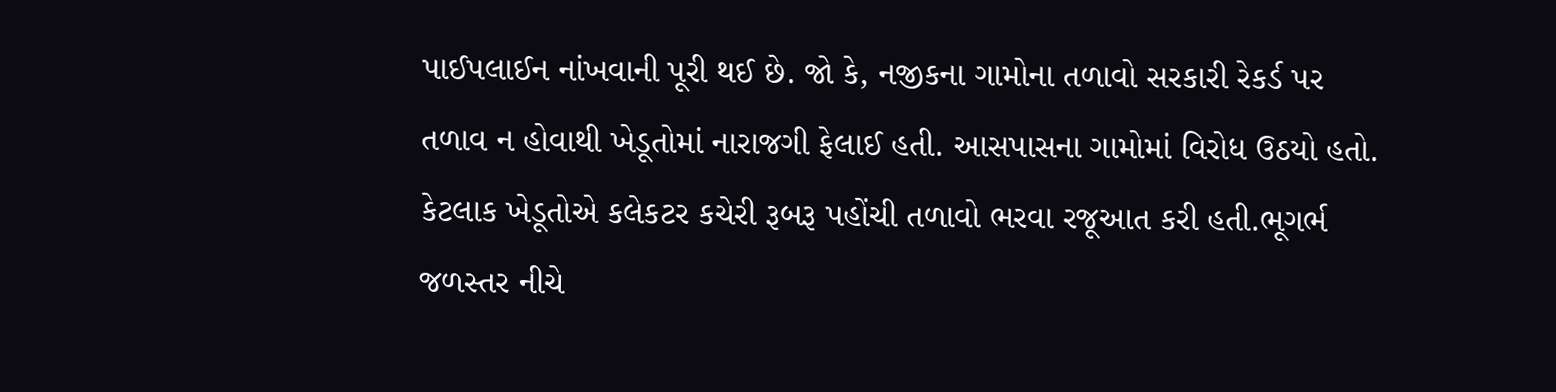પાઈપલાઈન નાંખવાની પૂરી થઈ છે. જો કે, નજીકના ગામોના તળાવો સરકારી રેકર્ડ પર તળાવ ન હોવાથી ખેડૂતોમાં નારાજગી ફેલાઈ હતી. આસપાસના ગામોમાં વિરોધ ઉઠયો હતો. કેટલાક ખેડૂતોએ કલેકટર કચેરી રૂબરૂ પહોંચી તળાવો ભરવા રજૂઆત કરી હતી.ભૂગર્ભ જળસ્તર નીચે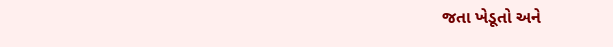જતા ખેડૂતો અને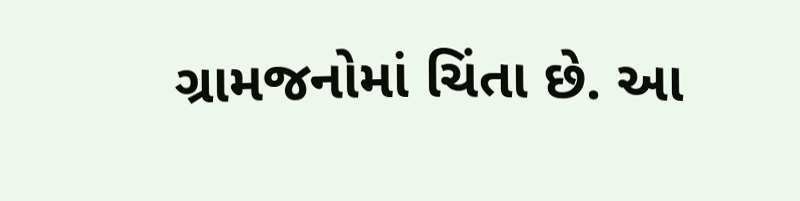ગ્રામજનોમાં ચિંતા છે. આ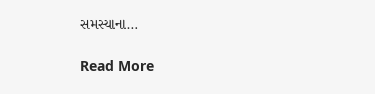સમસ્યાના…

Read More